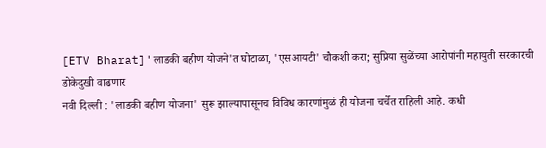[ETV Bharat]'लाडकी बहीण योजने'त घोटाळा, 'एसआयटी' चौकशी करा; सुप्रिया सुळेंच्या आरोपांनी महायुती सरकारची डोकेदुखी वाढणार
नवी दिल्ली : 'लाडकी बहीण योजना' सुरू झाल्यापासूनच विविध कारणांमुळं ही योजना चर्चेत राहिली आहे. कधी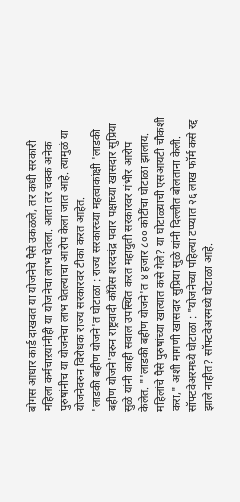बोगस आधार कार्ड दाखवत या योजनेचे पैसे उकळले, तर कधी सरकारी महिला कर्मचाऱयांनीही या योजनेचा लाभ घेतला. आता तर चक्क अनेक पुरुषांनीच या योजनेचा लाभ घेतल्याचा आरोप केला जात आहे. त्यामुळं या योजनेवरुन विरोधक राज्य सरकारवर टीका करत आहेत.
'लाडकी बहीण योजने'त घोटाळा : राज्य सरकारच्या महत्वाकांक्षी 'लाडकी बहीण योजने'वरुन राष्ट्रवादी काँग्रेस शरदचंद्र पवार पक्षाच्या खासदार सुप्रिया सुळे यांनी काही सवाल उपस्थित करत महायुती सरकारवर गंभीर आरोप केलेत. "'लाडकी बहीण योजने'त ४ हजार ८०० कोटींचा घोटाळा झालाय. महिलांचे पैसे पुरुषांच्या खात्यात कसे गेले? या घोटाळ्याची एसआयटी चौकशी करा," अशी मागणी खासदार सुप्रिया सुळे यांनी दिल्लीत बोलताना केली.
सॉफ्टवेअरमध्ये घोटाळा : "योजनेच्या पहिल्या टप्प्यात २६ लाख फॉर्म कसे रद्द झाले नाहीत? सॉफ्टवेअरमध्ये घोटाळा आहे.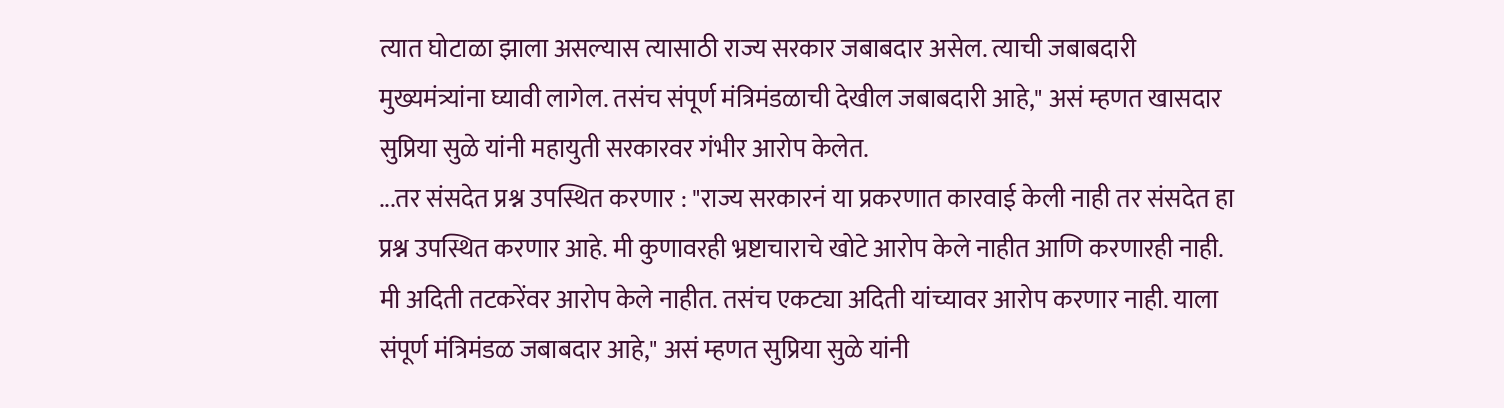त्यात घोटाळा झाला असल्यास त्यासाठी राज्य सरकार जबाबदार असेल. त्याची जबाबदारी मुख्यमंत्र्यांना घ्यावी लागेल. तसंच संपूर्ण मंत्रिमंडळाची देखील जबाबदारी आहे," असं म्हणत खासदार सुप्रिया सुळे यांनी महायुती सरकारवर गंभीर आरोप केलेत.
...तर संसदेत प्रश्न उपस्थित करणार : "राज्य सरकारनं या प्रकरणात कारवाई केली नाही तर संसदेत हा प्रश्न उपस्थित करणार आहे. मी कुणावरही भ्रष्टाचाराचे खोटे आरोप केले नाहीत आणि करणारही नाही. मी अदिती तटकरेंवर आरोप केले नाहीत. तसंच एकट्या अदिती यांच्यावर आरोप करणार नाही. याला संपूर्ण मंत्रिमंडळ जबाबदार आहे," असं म्हणत सुप्रिया सुळे यांनी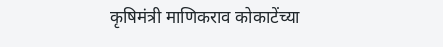कृषिमंत्री माणिकराव कोकाटेंच्या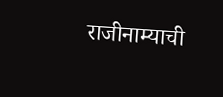राजीनाम्याची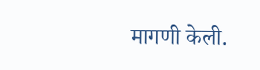मागणी केली.